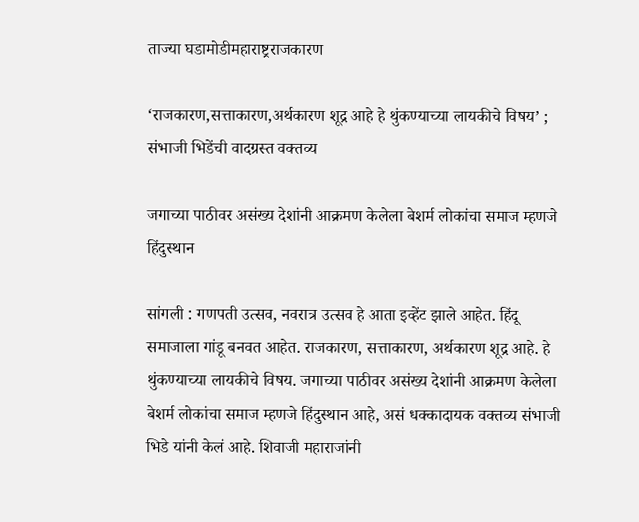ताज्या घडामोडीमहाराष्ट्रराजकारण

‘राजकारण,सत्ताकारण,अर्थकारण शूद्र आहे हे थुंकण्याच्या लायकीचे विषय’ ; संभाजी भिडेंची वादग्रस्त वक्तव्य

जगाच्या पाठीवर असंख्य देशांनी आक्रमण केलेला बेशर्म लोकांचा समाज म्हणजे हिंदुस्थान

सांगली : गणपती उत्सव, नवरात्र उत्सव हे आता इव्हेंट झाले आहेत. हिंदू समाजाला गांडू बनवत आहेत. राजकारण, सत्ताकारण, अर्थकारण शूद्र आहे. हे थुंकण्याच्या लायकीचे विषय. जगाच्या पाठीवर असंख्य देशांनी आक्रमण केलेला बेशर्म लोकांचा समाज म्हणजे हिंदुस्थान आहे, असं धक्कादायक वक्तव्य संभाजी भिडे यांनी केलं आहे. शिवाजी महाराजांनी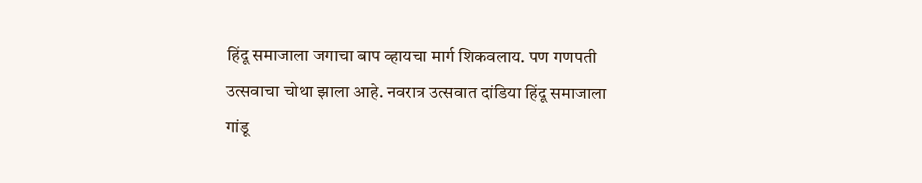हिंदू समाजाला जगाचा बाप व्हायचा मार्ग शिकवलाय. पण गणपती उत्सवाचा चोथा झाला आहे. नवरात्र उत्सवात दांडिया हिंदू समाजाला गांडू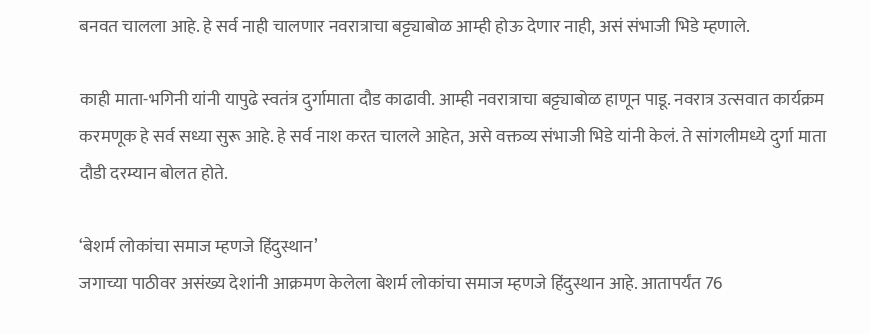बनवत चालला आहे. हे सर्व नाही चालणार नवरात्राचा बट्ट्याबोळ आम्ही होऊ देणार नाही, असं संभाजी भिडे म्हणाले.

काही माता-भगिनी यांनी यापुढे स्वतंत्र दुर्गामाता दौड काढावी. आम्ही नवरात्राचा बट्ट्याबोळ हाणून पाडू. नवरात्र उत्सवात कार्यक्रम करमणूक हे सर्व सध्या सुरू आहे. हे सर्व नाश करत चालले आहेत, असे वक्तव्य संभाजी भिडे यांनी केलं. ते सांगलीमध्ये दुर्गा माता दौडी दरम्यान बोलत होते.

‘बेशर्म लोकांचा समाज म्हणजे हिंदुस्थान’
जगाच्या पाठीवर असंख्य देशांनी आक्रमण केलेला बेशर्म लोकांचा समाज म्हणजे हिंदुस्थान आहे. आतापर्यंत 76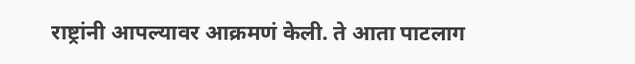राष्ट्रांनी आपल्यावर आक्रमणं केली. ते आता पाटलाग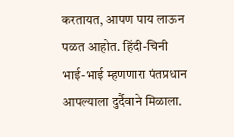करतायत, आपण पाय लाऊन पळत आहोत. हिंदी-चिनी भाई-भाई म्हणणारा पंतप्रधान आपल्याला दुर्दैवाने मिळाला.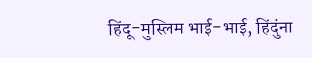हिंदू-मुस्लिम भाई-भाई, हिंदुंना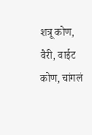शत्रू कोण, वैरी, वाईट कोण, चांगलं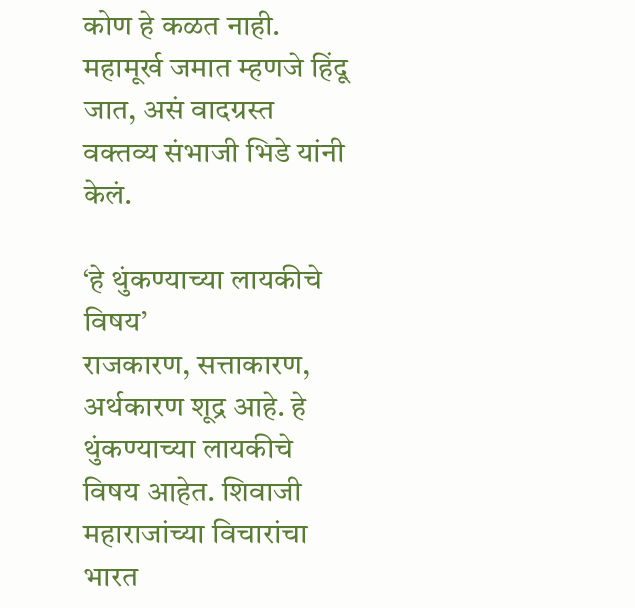कोण हे कळत नाही. महामूर्ख जमात म्हणजे हिंदू जात, असं वादग्रस्त वक्तव्य संभाजी भिडे यांनी केलं.

‘हे थुंकण्याच्या लायकीचे विषय’
राजकारण, सत्ताकारण, अर्थकारण शूद्र आहे. हे थुंकण्याच्या लायकीचे विषय आहेत. शिवाजी महाराजांच्या विचारांचा भारत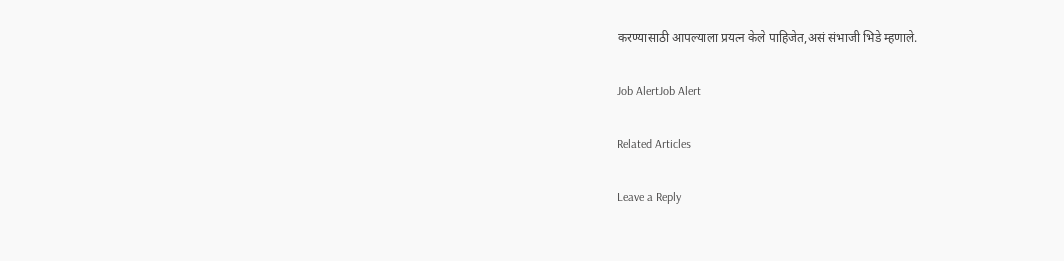करण्यासाठी आपल्याला प्रयत्न केले पाहिजेत,असं संभाजी भिडे म्हणाले.

Job AlertJob Alert

Related Articles

Leave a Reply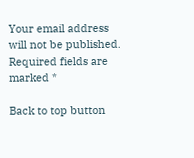Your email address will not be published. Required fields are marked *

Back to top button